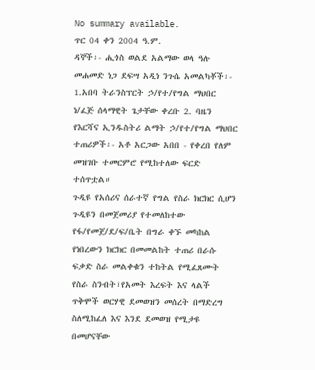No summary available.
ጥር 04 ቀን 2004 ዓ.ም.
ዳኞች፡- ሒጎስ ወልደ አልማው ወላ ዓሉ መሐመድ ነጋ ደፍሣ አዲነ ንጉሴ አመልካቾች፡- 1.አበባ ትራንስፕርት ኃ/የተ/የግል ማህበር ነ/ፈጅ ሰላማዊት ጌታቸው ቀረቡ 2. ባዜን የእርሻና ኢንዱስትሪ ልማት ኃ/የተ/የግል ማህበር ተጠሪዎች፡- አቶ አርጋው አበበ - የቀረበ የለም መዝገቡ ተመርምሮ የሚከተለው ፍርድ ተሰጥቷል።
ጉዲዩ የአሰሪና ሰራተኛ የግል የስራ ክርክር ሲሆን ጉዲዩን በመጀመሪያ የተመለከተው የፋ/የመጀ/ደ/ፍ/ቤት በግራ ቀኙ መካከል የነበረውን ክርክር በመመልከት ተጠሪ በራሱ ፍቃድ ስራ መልቀቁን ተከትል የሚፈጸሙት የስራ ስንብት፣የአመት እረፍት እና ላልች ጥቅሞች ወርሃዊ ደመወዝን መሰረት በማድረግ ስለሚከፈለ እና እንደ ደመወዝ የሚታዩ በመሆናቸው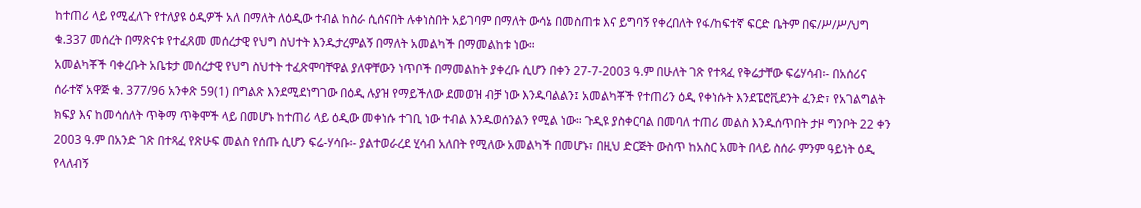ከተጠሪ ላይ የሚፈለጉ የተለያዩ ዕዲዎች አለ በማለት ለዕዲው ተብል ከስራ ሲሰናበት ሉቀነስበት አይገባም በማለት ውሳኔ በመስጠቱ እና ይግባኝ የቀረበለት የፋ/ከፍተኛ ፍርድ ቤትም በፍ/ሥ/ሥ/ህግ ቁ.337 መሰረት በማጽናቱ የተፈጸመ መሰረታዊ የህግ ስህተት እንዱታረምልኝ በማለት አመልካች በማመልከቱ ነው።
አመልካቾች ባቀረቡት አቤቱታ መሰረታዊ የህግ ስህተት ተፈጽሞባቸዋል ያለዋቸውን ነጥቦች በማመልከት ያቀረቡ ሲሆን በቀን 27-7-2003 ዓ.ም በሁለት ገጽ የተጻፈ የቅሬታቸው ፍሬሃሳብ፡- በአሰሪና ሰራተኛ አዋጅ ቁ. 377/96 አንቀጽ 59(1) በግልጽ እንደሚደነግገው በዕዲ ሉያዝ የማይችለው ደመወዝ ብቻ ነው እንዱባልልን፤ አመልካቾች የተጠሪን ዕዲ የቀነሱት እንደፔሮቪደንት ፈንድ፣ የአገልግልት ክፍያ እና ከመሳሰለት ጥቅማ ጥቅሞች ላይ በመሆኑ ከተጠሪ ላይ ዕዲው መቀነሱ ተገቢ ነው ተብል እንዱወሰንልን የሚል ነው። ጉዲዩ ያስቀርባል በመባለ ተጠሪ መልስ እንዱሰጥበት ታዞ ግንቦት 22 ቀን 2003 ዓ.ም በአንድ ገጽ በተጻፈ የጽሁፍ መልስ የሰጡ ሲሆን ፍሬ-ሃሳቡ፡- ያልተወራረደ ሂሳብ አለበት የሚለው አመልካች በመሆኑ፣ በዚህ ድርጅት ውስጥ ከአስር አመት በላይ ስሰራ ምንም ዓይነት ዕዲ የላለብኝ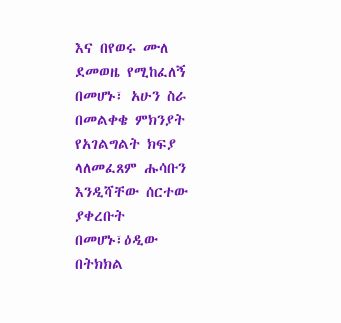እና በየወሩ ሙለ ደመወዜ የሚከፈለኝ በመሆኑ፣ አሁን ስራ በመልቀቄ ምክንያት የአገልግልት ክፍያ ላለመፈጸም ሑሳቡን እንዲሻቸው ሰርተው ያቀረቡት በመሆኑ፣ዕዲው በትክክል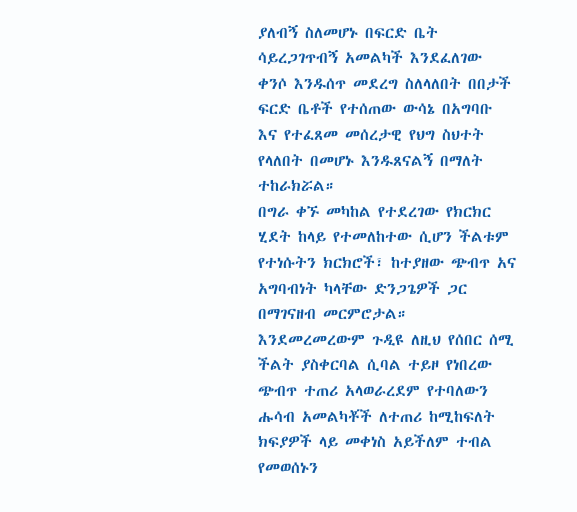ያለብኝ ስለመሆኑ በፍርድ ቤት ሳይረጋገጥብኝ አመልካች እንደፈለገው ቀንሶ እንዱሰጥ መደረግ ስለላለበት በበታች ፍርድ ቤቶች የተሰጠው ውሳኔ በአግባቡ እና የተፈጸመ መሰረታዊ የህግ ስህተት የላለበት በመሆኑ እንዱጸናልኝ በማለት ተከራክሯል።
በግራ ቀኙ መካከል የተደረገው የክርክር ሂደት ከላይ የተመለከተው ሲሆን ችልቱም የተነሱትን ክርክሮች፣ ከተያዘው ጭብጥ አና አግባብነት ካላቸው ድንጋጌዎች ጋር በማገናዘብ መርምሮታል።
እንደመረመረውም ጉዲዩ ለዚህ የሰበር ሰሚ ችልት ያስቀርባል ሲባል ተይዞ የነበረው ጭብጥ ተጠሪ አላወራረደም የተባለውን ሑሳብ አመልካቾች ለተጠሪ ከሚከፍለት ክፍያዎች ላይ መቀነስ አይችለም ተብል የመወሰኑን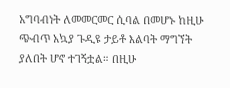አግባብነት ለመመርመር ሲባል በመሆኑ ከዚሁ ጭብጥ አኳያ ጉዲዩ ታይቶ እልባት ማግኘት ያለበት ሆኖ ተገኝቷል። በዚሁ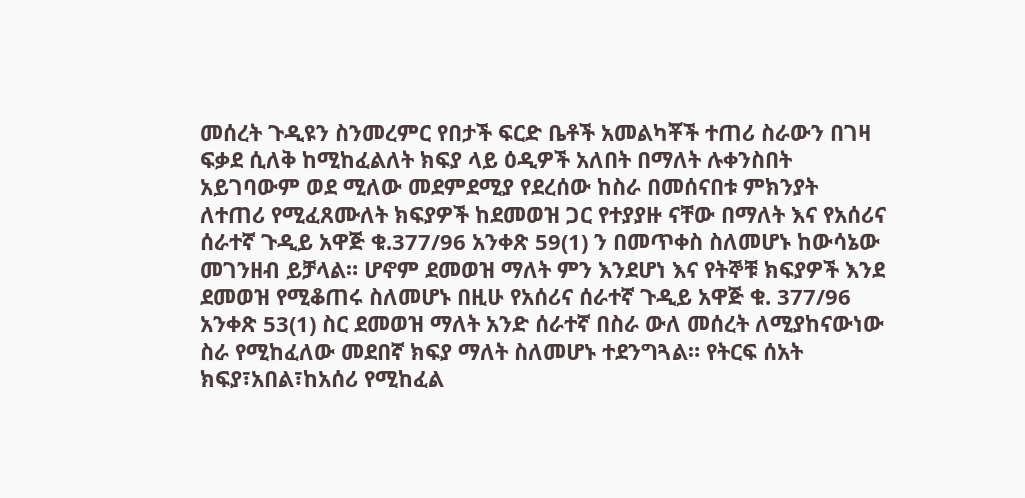መሰረት ጉዲዩን ስንመረምር የበታች ፍርድ ቤቶች አመልካቾች ተጠሪ ስራውን በገዛ ፍቃደ ሲለቅ ከሚከፈልለት ክፍያ ላይ ዕዲዎች አለበት በማለት ሉቀንስበት አይገባውም ወደ ሚለው መደምደሚያ የደረሰው ከስራ በመሰናበቱ ምክንያት ለተጠሪ የሚፈጸሙለት ክፍያዎች ከደመወዝ ጋር የተያያዙ ናቸው በማለት እና የአሰሪና ሰራተኛ ጉዲይ አዋጅ ቁ.377/96 አንቀጽ 59(1) ን በመጥቀስ ስለመሆኑ ከውሳኔው መገንዘብ ይቻላል። ሆኖም ደመወዝ ማለት ምን እንደሆነ እና የትኞቹ ክፍያዎች እንደ ደመወዝ የሚቆጠሩ ስለመሆኑ በዚሁ የአሰሪና ሰራተኛ ጉዲይ አዋጅ ቁ. 377/96 አንቀጽ 53(1) ስር ደመወዝ ማለት አንድ ሰራተኛ በስራ ውለ መሰረት ለሚያከናውነው ስራ የሚከፈለው መደበኛ ክፍያ ማለት ስለመሆኑ ተደንግጓል። የትርፍ ሰአት ክፍያ፣አበል፣ከአሰሪ የሚከፈል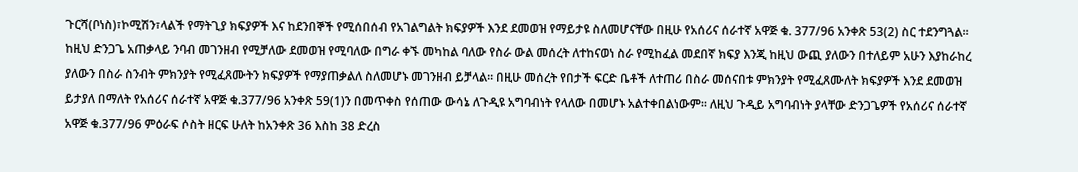ጉርሻ(ቦነስ)፣ኮሚሽን፣ላልች የማትጊያ ክፍያዎች እና ከደንበኞች የሚሰበሰብ የአገልግልት ክፍያዎች እንደ ደመወዝ የማይታዩ ስለመሆናቸው በዚሁ የአሰሪና ሰራተኛ አዋጅ ቁ. 377/96 አንቀጽ 53(2) ስር ተደንግጓል።
ከዚህ ድንጋጌ አጠቃላይ ንባብ መገንዘብ የሚቻለው ደመወዝ የሚባለው በግራ ቀኙ መካከል ባለው የስራ ውል መሰረት ለተከናወነ ስራ የሚከፈል መደበኛ ክፍያ እንጂ ከዚህ ውጪ ያለውን በተለይም አሁን እያከራከረ ያለውን በስራ ስንብት ምክንያት የሚፈጸሙትን ክፍያዎች የማያጠቃልለ ስለመሆኑ መገንዘብ ይቻላል። በዚሁ መሰረት የበታች ፍርድ ቤቶች ለተጠሪ በስራ መሰናበቱ ምክንያት የሚፈጸሙለት ክፍያዎች እንደ ደመወዝ ይታያለ በማለት የአሰሪና ሰራተኛ አዋጅ ቁ.377/96 አንቀጽ 59(1)ን በመጥቀስ የሰጠው ውሳኔ ለጉዲዩ አግባብነት የላለው በመሆኑ አልተቀበልነውም። ለዚህ ጉዲይ አግባብነት ያላቸው ድንጋጌዎች የአሰሪና ሰራተኛ አዋጅ ቁ.377/96 ምዕራፍ ሶስት ዘርፍ ሁለት ከአንቀጽ 36 እስከ 38 ድረስ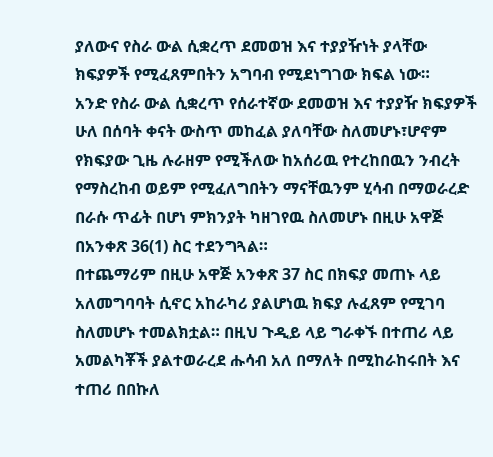ያለውና የስራ ውል ሲቋረጥ ደመወዝ እና ተያያዥነት ያላቸው ክፍያዎች የሚፈጸምበትን አግባብ የሚደነግገው ክፍል ነው።
አንድ የስራ ውል ሲቋረጥ የሰራተኛው ደመወዝ እና ተያያዥ ክፍያዎች ሁለ በሰባት ቀናት ውስጥ መከፈል ያለባቸው ስለመሆኑ፣ሆኖም የክፍያው ጊዜ ሉራዘም የሚችለው ከአሰሪዉ የተረከበዉን ንብረት የማስረከብ ወይም የሚፈለግበትን ማናቸዉንም ሂሳብ በማወራረድ በራሱ ጥፊት በሆነ ምክንያት ካዘገየዉ ስለመሆኑ በዚሁ አዋጅ በአንቀጽ 36(1) ስር ተደንግጓል።
በተጨማሪም በዚሁ አዋጅ አንቀጽ 37 ስር በክፍያ መጠኑ ላይ አለመግባባት ሲኖር አከራካሪ ያልሆነዉ ክፍያ ሉፈጸም የሚገባ ስለመሆኑ ተመልክቷል። በዚህ ጉዲይ ላይ ግራቀኙ በተጠሪ ላይ አመልካቾች ያልተወራረደ ሑሳብ አለ በማለት በሚከራከሩበት እና ተጠሪ በበኩለ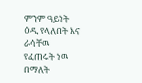ምንም ዓይነት ዕዲ የላለበት እና ራሳቸዉ የፈጠሩት ነዉ በማለት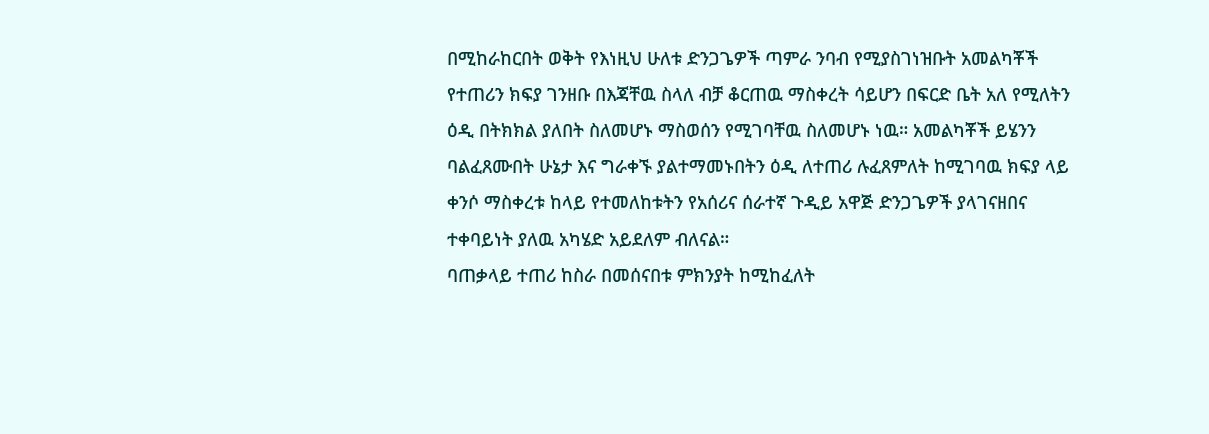በሚከራከርበት ወቅት የእነዚህ ሁለቱ ድንጋጌዎች ጣምራ ንባብ የሚያስገነዝቡት አመልካቾች የተጠሪን ክፍያ ገንዘቡ በእጃቸዉ ስላለ ብቻ ቆርጠዉ ማስቀረት ሳይሆን በፍርድ ቤት አለ የሚለትን ዕዲ በትክክል ያለበት ስለመሆኑ ማስወሰን የሚገባቸዉ ስለመሆኑ ነዉ። አመልካቾች ይሄንን ባልፈጸሙበት ሁኔታ እና ግራቀኙ ያልተማመኑበትን ዕዲ ለተጠሪ ሉፈጸምለት ከሚገባዉ ክፍያ ላይ ቀንሶ ማስቀረቱ ከላይ የተመለከቱትን የአሰሪና ሰራተኛ ጉዲይ አዋጅ ድንጋጌዎች ያላገናዘበና ተቀባይነት ያለዉ አካሄድ አይደለም ብለናል።
ባጠቃላይ ተጠሪ ከስራ በመሰናበቱ ምክንያት ከሚከፈለት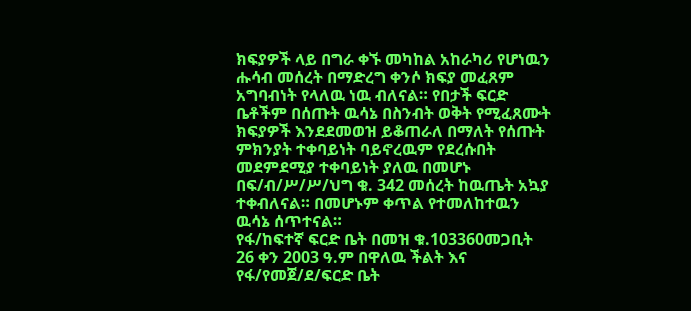ክፍያዎች ላይ በግራ ቀኙ መካከል አከራካሪ የሆነዉን ሑሳብ መሰረት በማድረግ ቀንሶ ክፍያ መፈጸም አግባብነት የላለዉ ነዉ ብለናል። የበታች ፍርድ ቤቶችም በሰጡት ዉሳኔ በስንብት ወቅት የሚፈጸሙት ክፍያዎች እንደደመወዝ ይቆጠራለ በማለት የሰጡት ምክንያት ተቀባይነት ባይኖረዉም የደረሱበት መደምደሚያ ተቀባይነት ያለዉ በመሆኑ በፍ/ብ/ሥ/ሥ/ህግ ቁ. 342 መሰረት ከዉጤት አኳያ ተቀብለናል። በመሆኑም ቀጥል የተመለከተዉን ዉሳኔ ሰጥተናል።
የፋ/ከፍተኛ ፍርድ ቤት በመዝ ቁ.103360መጋቢት 26 ቀን 2003 ዓ.ም በዋለዉ ችልት እና የፋ/የመጀ/ደ/ፍርድ ቤት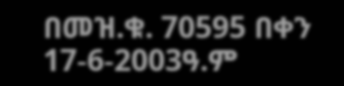በመዝ.ቁ. 70595 በቀን 17-6-2003ዓ.ም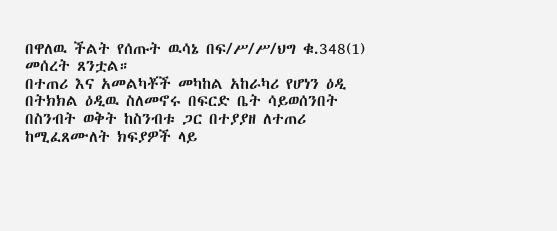በዋለዉ ችልት የሰጡት ዉሳኔ በፍ/ሥ/ሥ/ህግ ቁ.348(1) መሰረት ጸንቷል።
በተጠሪ እና አመልካቾች መካከል አከራካሪ የሆነን ዕዲ በትክክል ዕዲዉ ስለመኖሩ በፍርድ ቤት ሳይወሰንበት በስንብት ወቅት ከስንብቱ ጋር በተያያዘ ለተጠሪ ከሚፈጸሙለት ክፍያዎች ላይ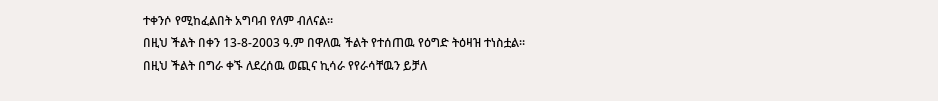ተቀንሶ የሚከፈልበት አግባብ የለም ብለናል።
በዚህ ችልት በቀን 13-8-2003 ዓ.ም በዋለዉ ችልት የተሰጠዉ የዕግድ ትዕዛዝ ተነስቷል።
በዚህ ችልት በግራ ቀኙ ለደረሰዉ ወጪና ኪሳራ የየራሳቸዉን ይቻለ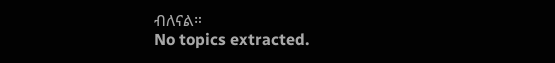ብለናል።
No topics extracted.